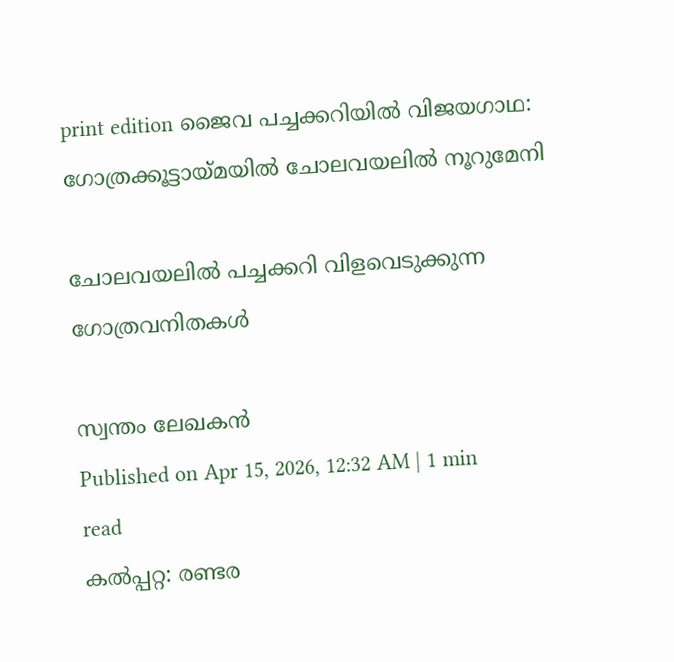print edition ജൈവ പച്ചക്കറിയിൽ വിജയഗാഥ: ഗോത്രക്കൂട്ടായ്മയിൽ ചോലവയലിൽ നൂറുമേനി

ചോലവയലിൽ പച്ചക്കറി വിളവെടുക്കുന്ന ഗോത്രവനിതകൾ

സ്വന്തം ലേഖകൻ
Published on Apr 15, 2026, 12:32 AM | 1 min read
കൽപ്പറ്റ: രണ്ടര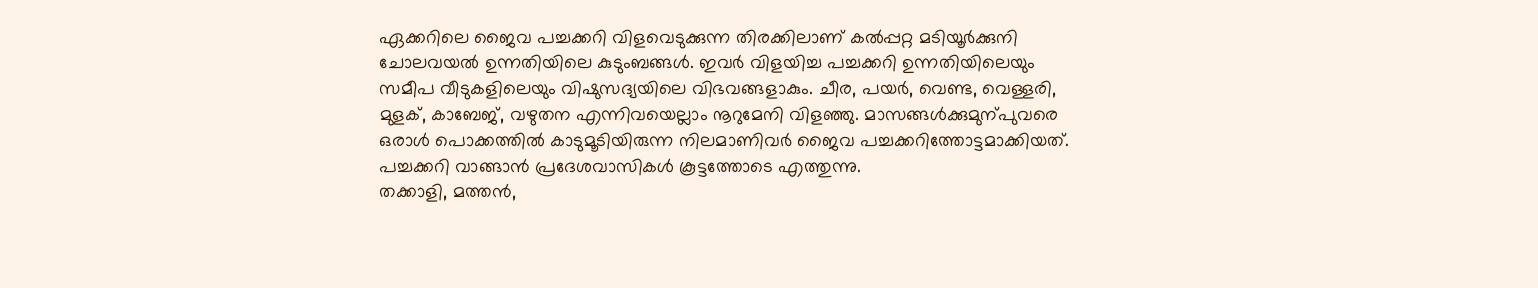ഏക്കറിലെ ജൈവ പച്ചക്കറി വിളവെടുക്കുന്ന തിരക്കിലാണ് കൽപ്പറ്റ മടിയൂർക്കുനി ചോലവയൽ ഉന്നതിയിലെ കുടുംബങ്ങൾ. ഇവർ വിളയിച്ച പച്ചക്കറി ഉന്നതിയിലെയും സമീപ വീടുകളിലെയും വിഷുസദ്യയിലെ വിഭവങ്ങളാകും. ചീര, പയർ, വെണ്ട, വെള്ളരി, മുളക്, കാബേജ്, വഴുതന എന്നിവയെല്ലാം നൂറുമേനി വിളഞ്ഞു. മാസങ്ങൾക്കുമുന്പുവരെ ഒരാൾ പൊക്കത്തിൽ കാടുമൂടിയിരുന്ന നിലമാണിവർ ജൈവ പച്ചക്കറിത്തോട്ടമാക്കിയത്. പച്ചക്കറി വാങ്ങാൻ പ്രദേശവാസികൾ കൂട്ടത്തോടെ എത്തുന്നു.
തക്കാളി, മത്തൻ,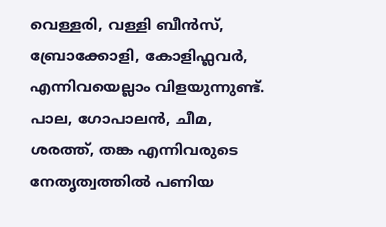വെള്ളരി, വള്ളി ബീൻസ്, ബ്രോക്കോളി, കോളിഫ്ലവർ, എന്നിവയെല്ലാം വിളയുന്നുണ്ട്. പാല, ഗോപാലൻ, ചീമ, ശരത്ത്, തങ്ക എന്നിവരുടെ നേതൃത്വത്തിൽ പണിയ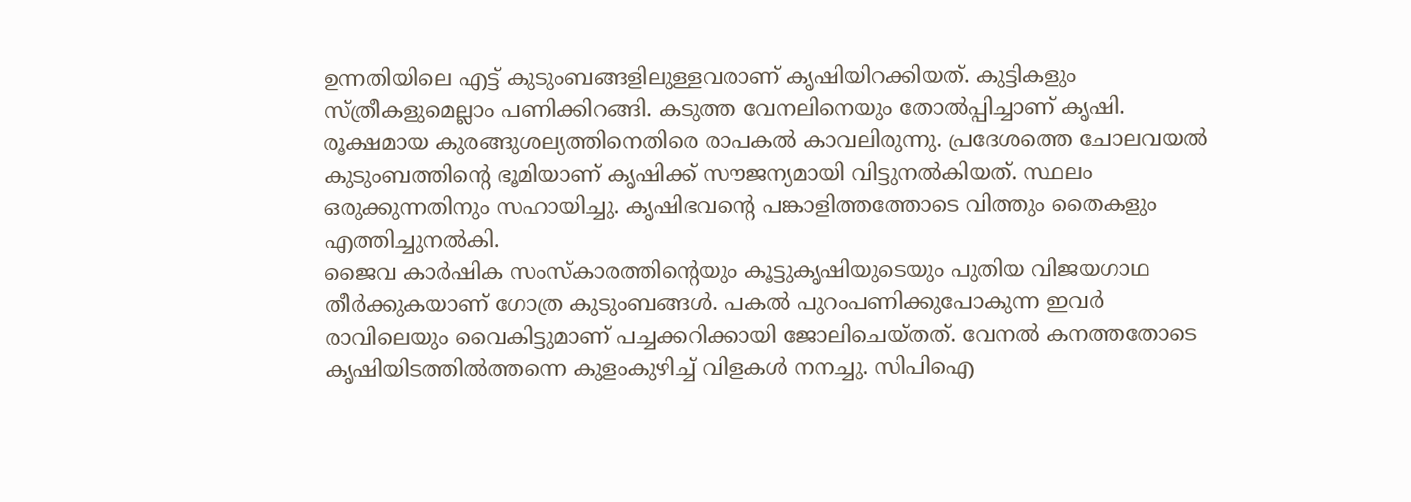ഉന്നതിയിലെ എട്ട് കുടുംബങ്ങളിലുള്ളവരാണ് കൃഷിയിറക്കിയത്. കുട്ടികളും സ്ത്രീകളുമെല്ലാം പണിക്കിറങ്ങി. കടുത്ത വേനലിനെയും തോൽപ്പിച്ചാണ് കൃഷി. രൂക്ഷമായ കുരങ്ങുശല്യത്തിനെതിരെ രാപകൽ കാവലിരുന്നു. പ്രദേശത്തെ ചോലവയൽ കുടുംബത്തിന്റെ ഭൂമിയാണ് കൃഷിക്ക് സൗജന്യമായി വിട്ടുനൽകിയത്. സ്ഥലം ഒരുക്കുന്നതിനും സഹായിച്ചു. കൃഷിഭവന്റെ പങ്കാളിത്തത്തോടെ വിത്തും തൈകളും എത്തിച്ചുനൽകി.
ജൈവ കാർഷിക സംസ്കാരത്തിന്റെയും കൂട്ടുകൃഷിയുടെയും പുതിയ വിജയഗാഥ തീർക്കുകയാണ് ഗോത്ര കുടുംബങ്ങൾ. പകൽ പുറംപണിക്കുപോകുന്ന ഇവർ രാവിലെയും വൈകിട്ടുമാണ് പച്ചക്കറിക്കായി ജോലിചെയ്തത്. വേനൽ കനത്തതോടെ കൃഷിയിടത്തിൽത്തന്നെ കുളംകുഴിച്ച് വിളകൾ നനച്ചു. സിപിഐ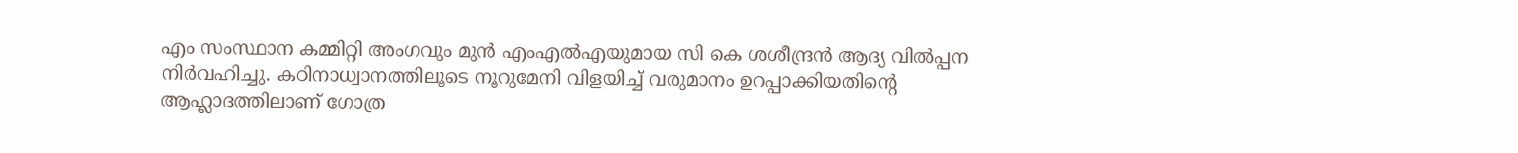എം സംസ്ഥാന കമ്മിറ്റി അംഗവും മുൻ എംഎൽഎയുമായ സി കെ ശശീന്ദ്രൻ ആദ്യ വിൽപ്പന നിർവഹിച്ചു. കഠിനാധ്വാനത്തിലൂടെ നൂറുമേനി വിളയിച്ച് വരുമാനം ഉറപ്പാക്കിയതിന്റെ ആഹ്ലാദത്തിലാണ് ഗോത്ര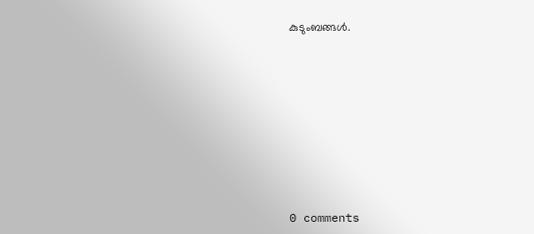കുടുംബങ്ങൾ.










0 comments